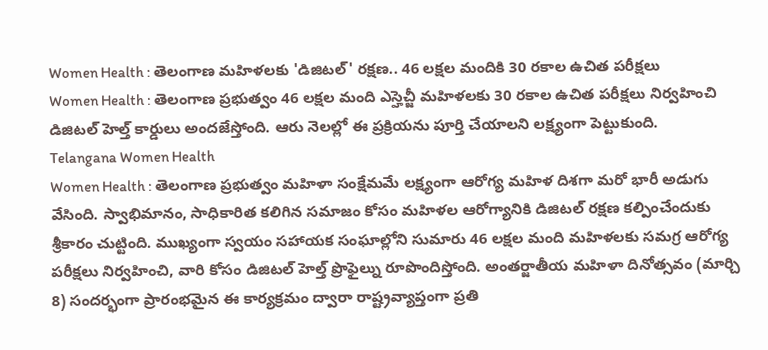Women Health : తెలంగాణ మహిళలకు 'డిజిటల్' రక్షణ.. 46 లక్షల మందికి 30 రకాల ఉచిత పరీక్షలు
Women Health : తెలంగాణ ప్రభుత్వం 46 లక్షల మంది ఎస్హెచ్జీ మహిళలకు 30 రకాల ఉచిత పరీక్షలు నిర్వహించి డిజిటల్ హెల్త్ కార్డులు అందజేస్తోంది. ఆరు నెలల్లో ఈ ప్రక్రియను పూర్తి చేయాలని లక్ష్యంగా పెట్టుకుంది.
Telangana Women Health
Women Health : తెలంగాణ ప్రభుత్వం మహిళా సంక్షేమమే లక్ష్యంగా ఆరోగ్య మహిళ దిశగా మరో భారీ అడుగు వేసింది. స్వాభిమానం, సాధికారిత కలిగిన సమాజం కోసం మహిళల ఆరోగ్యానికి డిజిటల్ రక్షణ కల్పించేందుకు శ్రీకారం చుట్టింది. ముఖ్యంగా స్వయం సహాయక సంఘాల్లోని సుమారు 46 లక్షల మంది మహిళలకు సమగ్ర ఆరోగ్య పరీక్షలు నిర్వహించి, వారి కోసం డిజిటల్ హెల్త్ ప్రొఫైల్ను రూపొందిస్తోంది. అంతర్జాతీయ మహిళా దినోత్సవం (మార్చి 8) సందర్భంగా ప్రారంభమైన ఈ కార్యక్రమం ద్వారా రాష్ట్రవ్యాప్తంగా ప్రతి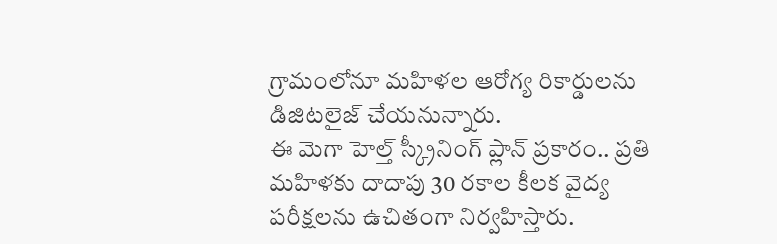గ్రామంలోనూ మహిళల ఆరోగ్య రికార్డులను డిజిటలైజ్ చేయనున్నారు.
ఈ మెగా హెల్త్ స్క్రీనింగ్ ప్లాన్ ప్రకారం.. ప్రతి మహిళకు దాదాపు 30 రకాల కీలక వైద్య పరీక్షలను ఉచితంగా నిర్వహిస్తారు.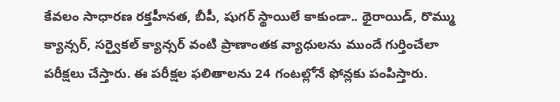కేవలం సాధారణ రక్తహీనత, బీపీ, షుగర్ స్థాయిలే కాకుండా.. థైరాయిడ్, రొమ్ము క్యాన్సర్, సర్వైకల్ క్యాన్సర్ వంటి ప్రాణాంతక వ్యాధులను ముందే గుర్తించేలా పరీక్షలు చేస్తారు. ఈ పరీక్షల ఫలితాలను 24 గంటల్లోనే ఫోన్లకు పంపిస్తారు.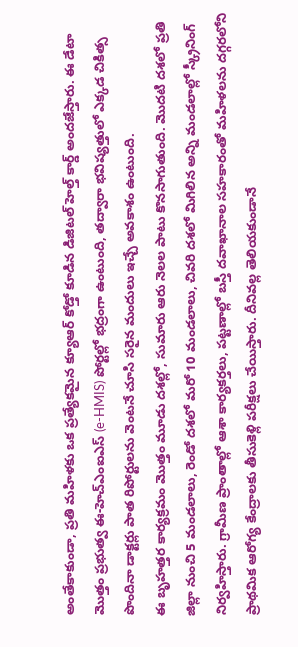అంతేకాకుండా, ప్రతి మహిళకు ఒక ప్రత్యేకమైన క్యూఆర్ కోడ్తో కూడిన డిజిటల్ హెల్త్ కార్డ్ అందజేస్తారు. ఈ డేటా మొత్తం ప్రభుత్వ ఈ-హెచ్ఎంఐఎస్ (e-HMIS) పోర్టల్లో భద్రంగా ఉంటుంది, తద్వారా భవిష్యత్తులో ఎక్కడ చికిత్స పొందినా డాక్టర్లు పాత రిపోర్టులను వెంటనే చూసి సరైన మందులు ఇచ్చే అవకాశం ఉంటుంది.
ఈ బృహత్తర కార్యక్రమం మొత్తం మూడు దశల్లో, సుమారు ఆరు నెలల పాటు కొనసాగుతుంది. మొదటి దశలో ప్రతి జిల్లా నుంచి 5 మండలాలు, రెండో దశలో మరో 10 మండలాలు, చివరి దశలో మిగిలిన అన్ని మండలాల్లో స్క్రీనింగ్ నిర్వహిస్తారు. గ్రామీణ ప్రాంతాల్లో ఆశా కార్యకర్తలు, పట్టణాల్లో బస్తీ దవాఖానాల సహకారంతో మహిళలను దగ్గరలోని ప్రాథమిక ఆరోగ్య కేంద్రాలకు తీసుకెళ్లి పరీక్షలు చేయిస్తారు. దీనివల్ల తెలియకుండానే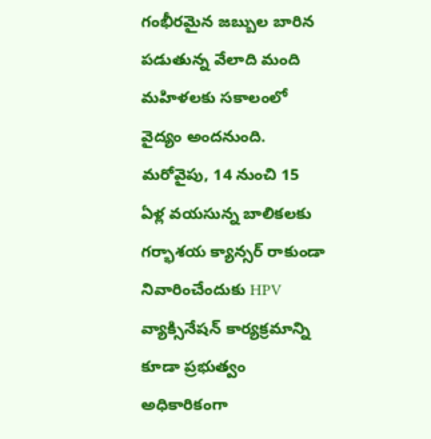గంభీరమైన జబ్బుల బారిన పడుతున్న వేలాది మంది మహిళలకు సకాలంలో వైద్యం అందనుంది.
మరోవైపు, 14 నుంచి 15 ఏళ్ల వయసున్న బాలికలకు గర్భాశయ క్యాన్సర్ రాకుండా నివారించేందుకు HPV వ్యాక్సినేషన్ కార్యక్రమాన్ని కూడా ప్రభుత్వం అధికారికంగా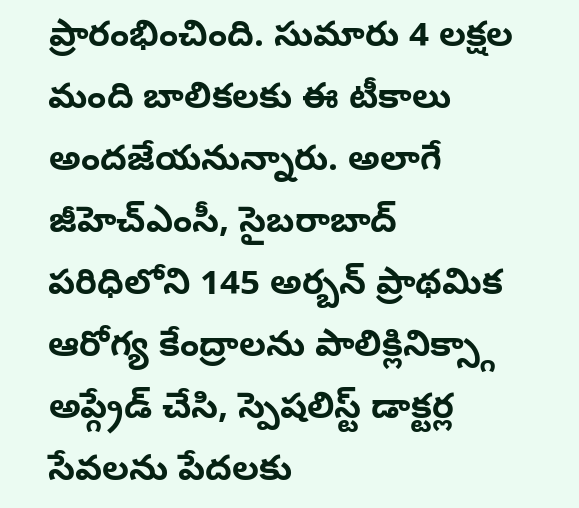ప్రారంభించింది. సుమారు 4 లక్షల మంది బాలికలకు ఈ టీకాలు అందజేయనున్నారు. అలాగే జీహెచ్ఎంసీ, సైబరాబాద్ పరిధిలోని 145 అర్బన్ ప్రాథమిక ఆరోగ్య కేంద్రాలను పాలిక్లినిక్స్గా అప్గ్రేడ్ చేసి, స్పెషలిస్ట్ డాక్టర్ల సేవలను పేదలకు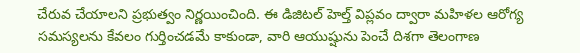చేరువ చేయాలని ప్రభుత్వం నిర్ణయించింది. ఈ డిజిటల్ హెల్త్ విప్లవం ద్వారా మహిళల ఆరోగ్య సమస్యలను కేవలం గుర్తించడమే కాకుండా, వారి ఆయుష్షును పెంచే దిశగా తెలంగాణ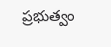ప్రభుత్వం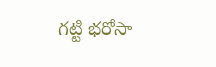గట్టి భరోసా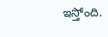ఇస్తోంది.